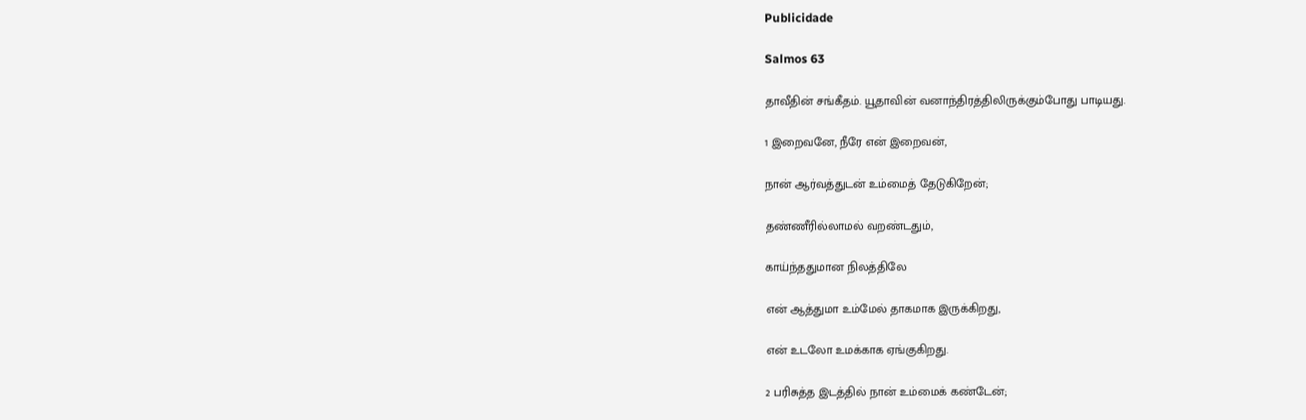Publicidade

Salmos 63

தாவீதின் சங்கீதம். யூதாவின் வனாந்திரத்திலிருக்கும்போது பாடியது.

1 இறைவனே, நீரே என் இறைவன்,

நான் ஆர்வத்துடன் உம்மைத் தேடுகிறேன்;

தண்ணீரில்லாமல் வறண்டதும்,

காய்ந்ததுமான நிலத்திலே

என் ஆத்துமா உம்மேல் தாகமாக இருக்கிறது,

என் உடலோ உமக்காக ஏங்குகிறது.

2 பரிசுத்த இடத்தில் நான் உம்மைக் கண்டேன்;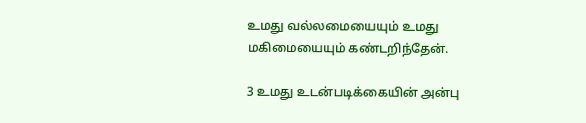உமது வல்லமையையும் உமது மகிமையையும் கண்டறிந்தேன்.

3 உமது உடன்படிக்கையின் அன்பு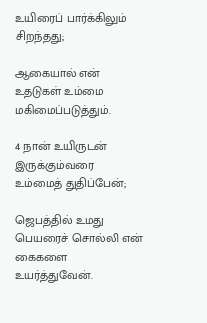உயிரைப் பார்க்கிலும் சிறந்தது;

ஆகையால் என் உதடுகள் உம்மை மகிமைப்படுத்தும்.

4 நான் உயிருடன் இருக்கும்வரை உம்மைத் துதிப்பேன்;

ஜெபத்தில் உமது பெயரைச் சொல்லி என் கைகளை உயர்த்துவேன்.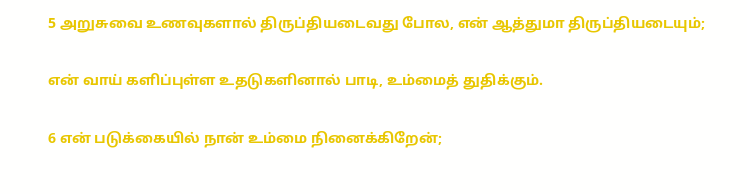5 அறுசுவை உணவுகளால் திருப்தியடைவது போல, என் ஆத்துமா திருப்தியடையும்;

என் வாய் களிப்புள்ள உதடுகளினால் பாடி, உம்மைத் துதிக்கும்.

6 என் படுக்கையில் நான் உம்மை நினைக்கிறேன்;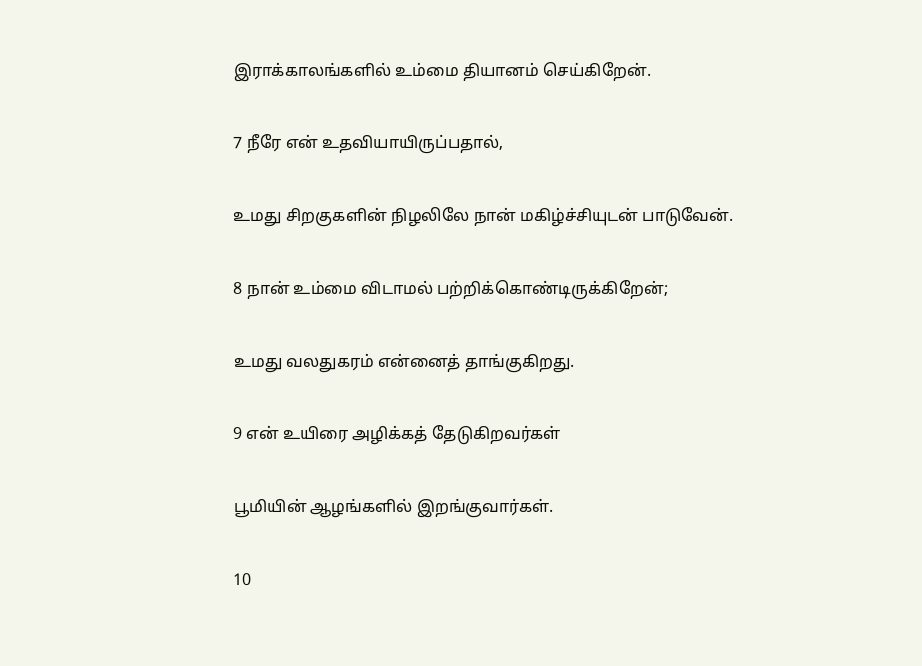இராக்காலங்களில் உம்மை தியானம் செய்கிறேன்.

7 நீரே என் உதவியாயிருப்பதால்,

உமது சிறகுகளின் நிழலிலே நான் மகிழ்ச்சியுடன் பாடுவேன்.

8 நான் உம்மை விடாமல் பற்றிக்கொண்டிருக்கிறேன்;

உமது வலதுகரம் என்னைத் தாங்குகிறது.

9 என் உயிரை அழிக்கத் தேடுகிறவர்கள்

பூமியின் ஆழங்களில் இறங்குவார்கள்.

10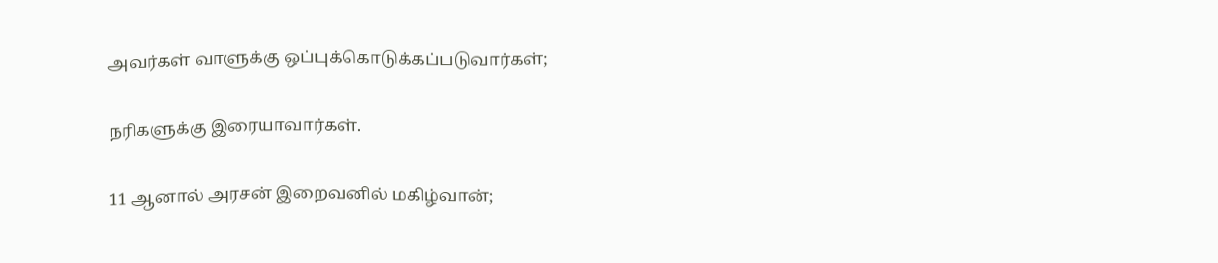அவர்கள் வாளுக்கு ஒப்புக்கொடுக்கப்படுவார்கள்;

நரிகளுக்கு இரையாவார்கள்.

11 ஆனால் அரசன் இறைவனில் மகிழ்வான்;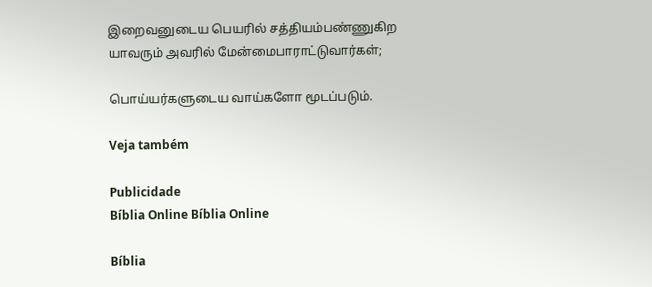இறைவனுடைய பெயரில் சத்தியம்பண்ணுகிற யாவரும் அவரில் மேன்மைபாராட்டுவார்கள்;

பொய்யர்களுடைய வாய்களோ மூடப்படும்.

Veja também

Publicidade
Bíblia Online Bíblia Online

Bíblia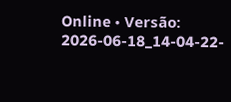Online • Versão: 2026-06-18_14-04-22-